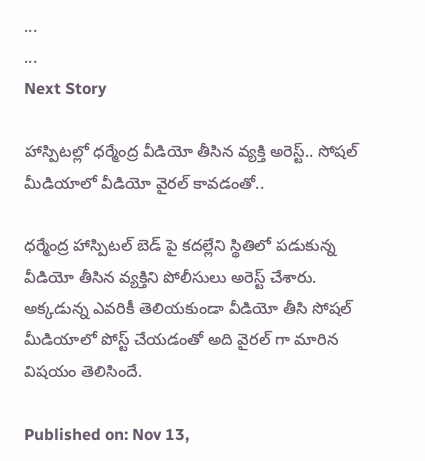...
...
Next Story

హాస్పిటల్లో ధర్మేంద్ర వీడియో తీసిన వ్యక్తి అరెస్ట్.. సోషల్ మీడియాలో వీడియో వైరల్ కావడంతో..

ధర్మేంద్ర హాస్పిటల్ బెడ్ పై కదల్లేని స్థితిలో పడుకున్న వీడియో తీసిన వ్యక్తిని పోలీసులు అరెస్ట్ చేశారు. అక్కడున్న ఎవరికీ తెలియకుండా వీడియో తీసి సోషల్ మీడియాలో పోస్ట్ చేయడంతో అది వైరల్ గా మారిన విషయం తెలిసిందే.

Published on: Nov 13,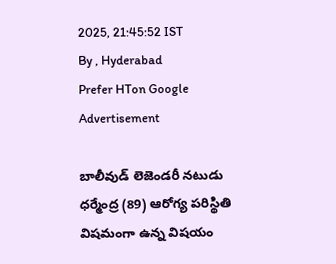2025, 21:45:52 IST
By , Hyderabad
Prefer HTon Google
Advertisement

బాలీవుడ్ లెజెండరీ నటుడు ధర్మేంద్ర (89) ఆరోగ్య పరిస్థితి విషమంగా ఉన్న విషయం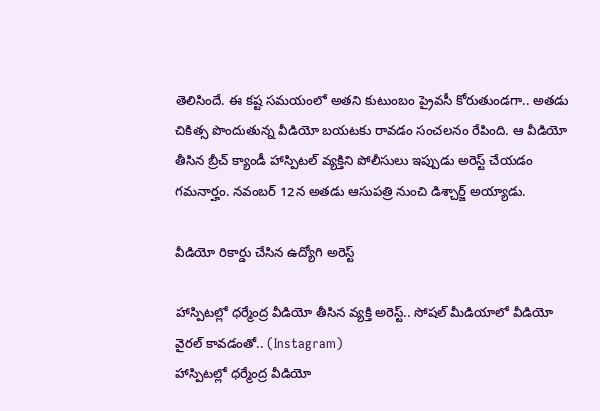తెలిసిందే. ఈ కష్ట సమయంలో అతని కుటుంబం ప్రైవసీ కోరుతుండగా.. అతడు చికిత్స పొందుతున్న వీడియో బయటకు రావడం సంచలనం రేపింది. ఆ వీడియో తీసిన బ్రీచ్ క్యాండీ హాస్పిటల్ వ్యక్తిని పోలీసులు ఇప్పుడు అరెస్ట్ చేయడం గమనార్హం. నవంబర్ 12న అతడు ఆసుపత్రి నుంచి డిశ్చార్జ్ అయ్యాడు.

వీడియో రికార్డు చేసిన ఉద్యోగి అరెస్ట్

హాస్పిటల్లో ధర్మేంద్ర వీడియో తీసిన వ్యక్తి అరెస్ట్.. సోషల్ మీడియాలో వీడియో వైరల్ కావడంతో.. (Instagram)
హాస్పిటల్లో ధర్మేంద్ర వీడియో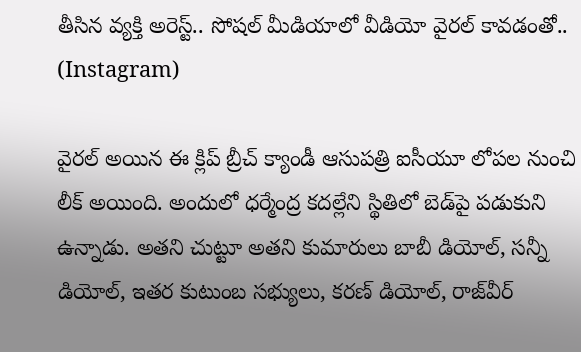తీసిన వ్యక్తి అరెస్ట్.. సోషల్ మీడియాలో వీడియో వైరల్ కావడంతో.. (Instagram)

వైరల్ అయిన ఈ క్లిప్ బ్రీచ్ క్యాండీ ఆసుపత్రి ఐసీయూ లోపల నుంచి లీక్ అయింది. అందులో ధర్మేంద్ర కదల్లేని స్థితిలో బెడ్‌పై పడుకుని ఉన్నాడు. అతని చుట్టూ అతని కుమారులు బాబీ డియోల్, సన్నీ డియోల్, ఇతర కుటుంబ సభ్యులు, కరణ్ డియోల్, రాజ్‌వీర్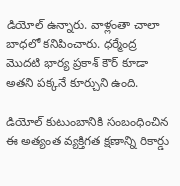డియోల్ ఉన్నారు. వాళ్లంతా చాలా బాధలో కనిపించారు. ధర్మేంద్ర మొదటి భార్య ప్రకాశ్ కౌర్ కూడా అతని పక్కనే కూర్చుని ఉంది.

డియోల్ కుటుంబానికి సంబంధించిన ఈ అత్యంత వ్యక్తిగత క్షణాన్ని రికార్డు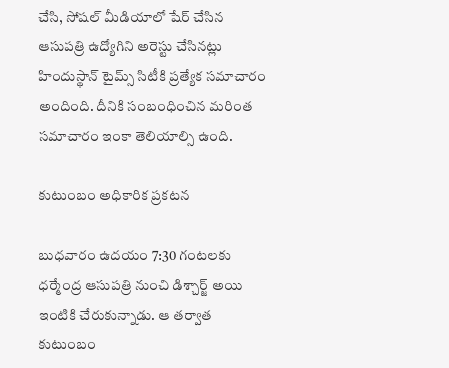చేసి, సోషల్ మీడియాలో షేర్ చేసిన ఆసుపత్రి ఉద్యోగిని అరెస్టు చేసినట్లు హిందుస్థాన్ టైమ్స్ సిటీకి ప్రత్యేక సమాచారం అందింది. దీనికి సంబంధించిన మరింత సమాచారం ఇంకా తెలియాల్సి ఉంది.

కుటుంబం అధికారిక ప్రకటన

బుధవారం ఉదయం 7:30 గంటలకు ధర్మేంద్ర ఆసుపత్రి నుంచి డిశ్చార్జ్ అయి ఇంటికి చేరుకున్నాడు. ఆ తర్వాత కుటుంబం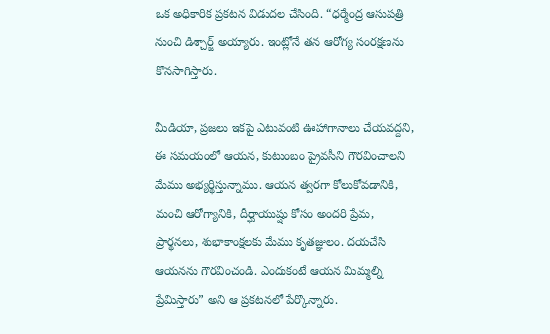ఒక అధికారిక ప్రకటన విడుదల చేసింది. “ధర్మేంద్ర ఆసుపత్రి నుంచి డిశ్చార్జ్ అయ్యారు. ఇంట్లోనే తన ఆరోగ్య సంరక్షణను కొనసాగిస్తారు.

మీడియా, ప్రజలు ఇకపై ఎటువంటి ఊహాగానాలు చేయవద్దని, ఈ సమయంలో ఆయన, కుటుంబం ప్రైవసీని గౌరవించాలని మేము అభ్యర్థిస్తున్నాము. ఆయన త్వరగా కోలుకోవడానికి, మంచి ఆరోగ్యానికి, దీర్ఘాయుష్షు కోసం అందరి ప్రేమ, ప్రార్థనలు, శుభాకాంక్షలకు మేము కృతజ్ఞులం. దయచేసి ఆయనను గౌరవించండి. ఎందుకంటే ఆయన మిమ్మల్ని ప్రేమిస్తారు” అని ఆ ప్రకటనలో పేర్కొన్నారు.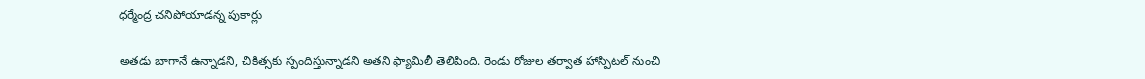ధర్మేంద్ర చనిపోయాడన్న పుకార్లు

అతడు బాగానే ఉన్నాడని, చికిత్సకు స్పందిస్తున్నాడని అతని ఫ్యామిలీ తెలిపింది. రెండు రోజుల తర్వాత హాస్పిటల్ నుంచి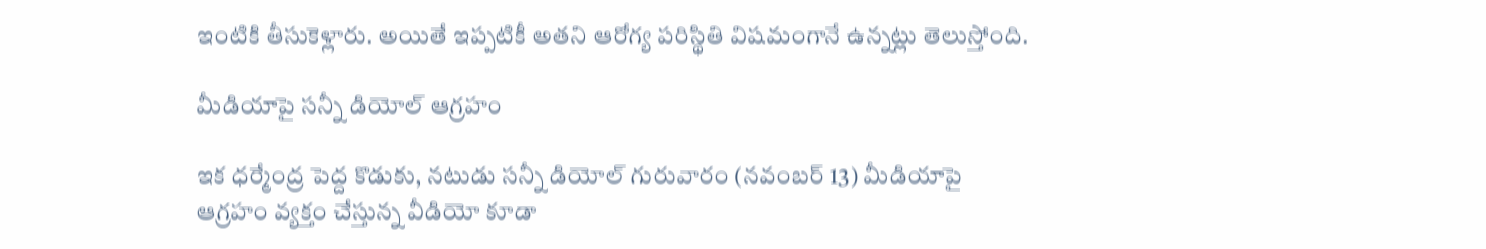ఇంటికి తీసుకెళ్లారు. అయితే ఇప్పటికీ అతని ఆరోగ్య పరిస్థితి విషమంగానే ఉన్నట్లు తెలుస్తోంది.

మీడియాపై సన్నీ డియోల్ ఆగ్రహం

ఇక ధర్మేంద్ర పెద్ద కొడుకు, నటుడు సన్నీ డియోల్ గురువారం (నవంబర్ 13) మీడియాపై ఆగ్రహం వ్యక్తం చేస్తున్న వీడియో కూడా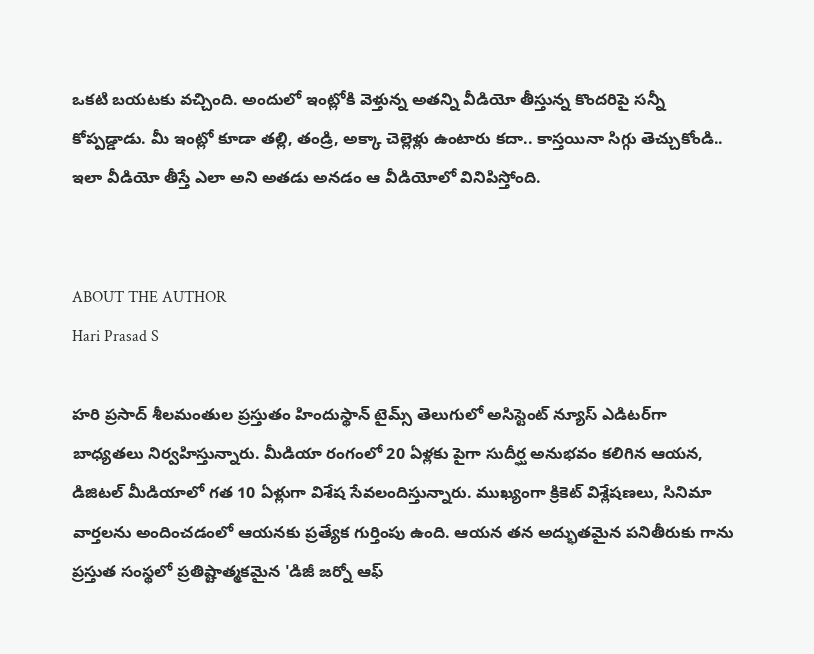ఒకటి బయటకు వచ్చింది. అందులో ఇంట్లోకి వెళ్తున్న అతన్ని వీడియో తీస్తున్న కొందరిపై సన్నీ కోప్పడ్డాడు. మీ ఇంట్లో కూడా తల్లి, తండ్రి, అక్కా చెల్లెళ్లు ఉంటారు కదా.. కాస్తయినా సిగ్గు తెచ్చుకోండి.. ఇలా వీడియో తీస్తే ఎలా అని అతడు అనడం ఆ వీడియోలో వినిపిస్తోంది.


ABOUT THE AUTHOR
Hari Prasad S

హరి ప్రసాద్ శీలమంతుల ప్రస్తుతం హిందుస్థాన్ టైమ్స్ తెలుగులో అసిస్టెంట్ న్యూస్ ఎడిటర్‌గా బాధ్యతలు నిర్వహిస్తున్నారు. మీడియా రంగంలో 20 ఏళ్లకు పైగా సుదీర్ఘ అనుభవం కలిగిన ఆయన, డిజిటల్ మీడియాలో గత 10 ఏళ్లుగా విశేష సేవలందిస్తున్నారు. ముఖ్యంగా క్రికెట్ విశ్లేషణలు, సినిమా వార్తలను అందించడంలో ఆయనకు ప్రత్యేక గుర్తింపు ఉంది. ఆయన తన అద్భుతమైన పనితీరుకు గాను ప్రస్తుత సంస్థలో ప్రతిష్టాత్మకమైన 'డిజీ జర్నో ఆఫ్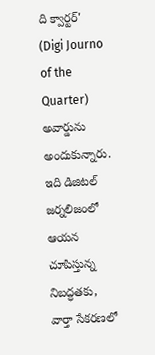ది క్వార్టర్' (Digi Journo of the Quarter) అవార్డును అందుకున్నారు. ఇది డిజిటల్ జర్నలిజంలో ఆయన చూపిస్తున్న నిబద్ధతకు, వార్తా సేకరణలో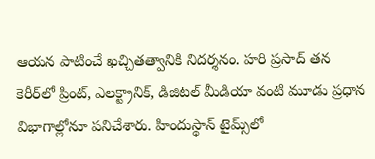ఆయన పాటించే ఖచ్చితత్వానికి నిదర్శనం. హరి ప్రసాద్ తన కెరీర్‌లో ప్రింట్, ఎలక్ట్రానిక్, డిజిటల్ మీడియా వంటి మూడు ప్రధాన విభాగాల్లోనూ పనిచేశారు. హిందుస్థాన్ టైమ్స్‌లో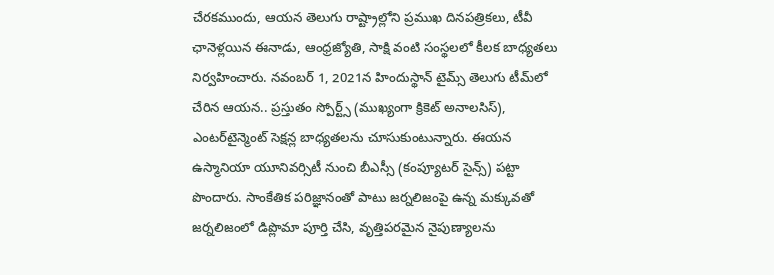చేరకముందు, ఆయన తెలుగు రాష్ట్రాల్లోని ప్రముఖ దినపత్రికలు, టీవీ ఛానెళ్లయిన ఈనాడు, ఆంధ్రజ్యోతి, సాక్షి వంటి సంస్థలలో కీలక బాధ్యతలు నిర్వహించారు. నవంబర్ 1, 2021న హిందుస్థాన్ టైమ్స్ తెలుగు టీమ్‌లో చేరిన ఆయన.. ప్రస్తుతం స్పోర్ట్స్ (ముఖ్యంగా క్రికెట్ అనాలసిస్), ఎంటర్‌టైన్మెంట్ సెక్షన్ల బాధ్యతలను చూసుకుంటున్నారు. ఈయన ఉస్మానియా యూనివర్సిటీ నుంచి బీఎస్సీ (కంప్యూటర్ సైన్స్) పట్టా పొందారు. సాంకేతిక పరిజ్ఞానంతో పాటు జర్నలిజంపై ఉన్న మక్కువతో జర్నలిజంలో డిప్లొమా పూర్తి చేసి, వృత్తిపరమైన నైపుణ్యాలను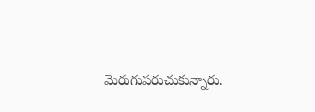మెరుగుపరుచుకున్నారు.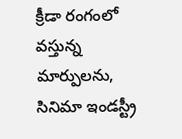క్రీడా రంగంలో వస్తున్న మార్పులను, సినిమా ఇండస్ట్రీ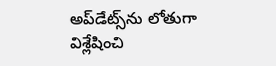అప్‌డేట్స్‌ను లోతుగా విశ్లేషించి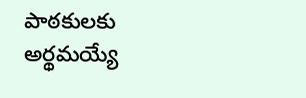పాఠకులకు అర్థమయ్యే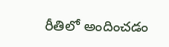రీతిలో అందించడం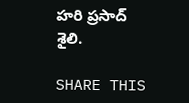హరి ప్రసాద్ శైలి.

SHARE THIS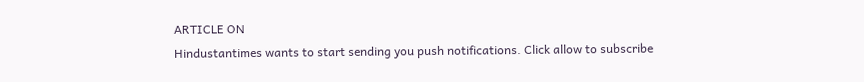ARTICLE ON
Hindustantimes wants to start sending you push notifications. Click allow to subscribe